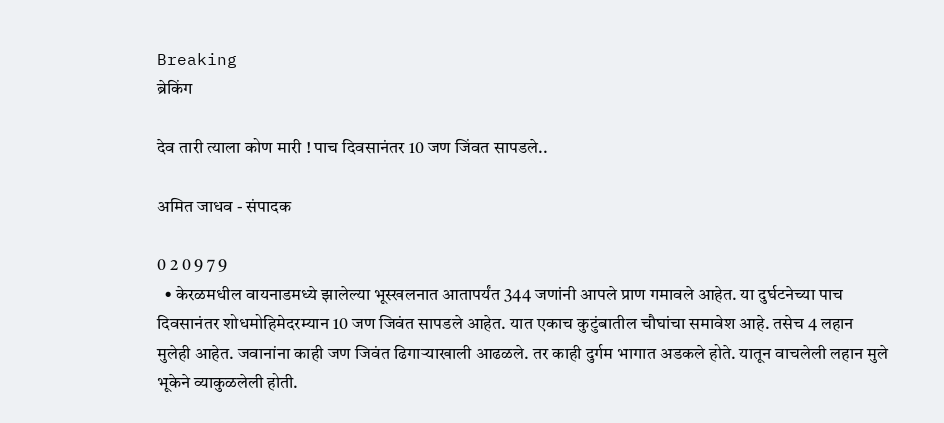Breaking
ब्रेकिंग

देव तारी त्याला कोण मारी ! पाच दिवसानंतर 10 जण जिंवत सापडले..

अमित जाधव - संपादक

0 2 0 9 7 9
  • केरळमधील वायनाडमध्ये झालेल्या भूस्खलनात आतापर्यंत 344 जणांनी आपले प्राण गमावले आहेत. या दुर्घटनेच्या पाच दिवसानंतर शोधमोहिमेदरम्यान 10 जण जिवंत सापडले आहेत. यात एकाच कुटुंबातील चौघांचा समावेश आहे. तसेच 4 लहान मुलेही आहेत. जवानांना काही जण जिवंत ढिगाऱ्याखाली आढळले. तर काही दुर्गम भागात अडकले होते. यातून वाचलेली लहान मुले भूकेने व्याकुळलेली होती.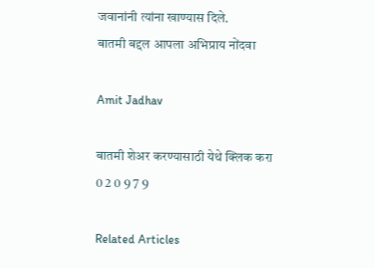जवानांनी त्यांना खाण्यास दिले.
बातमी बद्दल आपला अभिप्राय नोंदवा

Amit Jadhav

बातमी शेअर करण्यासाठी येथे क्लिक करा
0 2 0 9 7 9

Related Articles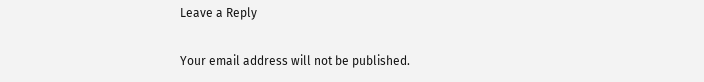Leave a Reply

Your email address will not be published.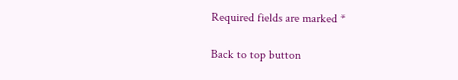Required fields are marked *

Back to top button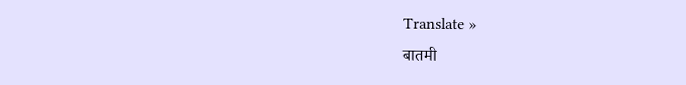Translate »
बातमी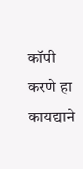कॉपी करणे हा कायद्याने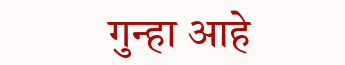गुन्हा आहे